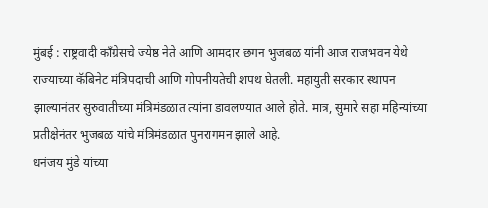मुंबई : राष्ट्रवादी काँग्रेसचे ज्येष्ठ नेते आणि आमदार छगन भुजबळ यांनी आज राजभवन येथे राज्याच्या कॅबिनेट मंत्रिपदाची आणि गोपनीयतेची शपथ घेतली. महायुती सरकार स्थापन झाल्यानंतर सुरुवातीच्या मंत्रिमंडळात त्यांना डावलण्यात आले होते. मात्र, सुमारे सहा महिन्यांच्या प्रतीक्षेनंतर भुजबळ यांचे मंत्रिमंडळात पुनरागमन झाले आहे.
धनंजय मुंडे यांच्या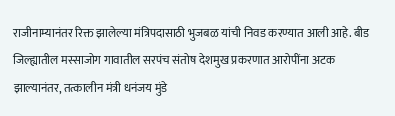राजीनाम्यानंतर रिक्त झालेल्या मंत्रिपदासाठी भुजबळ यांची निवड करण्यात आली आहे. बीड जिल्ह्यातील मस्साजोग गावातील सरपंच संतोष देशमुख प्रकरणात आरोपींना अटक झाल्यानंतर, तत्कालीन मंत्री धनंजय मुंडे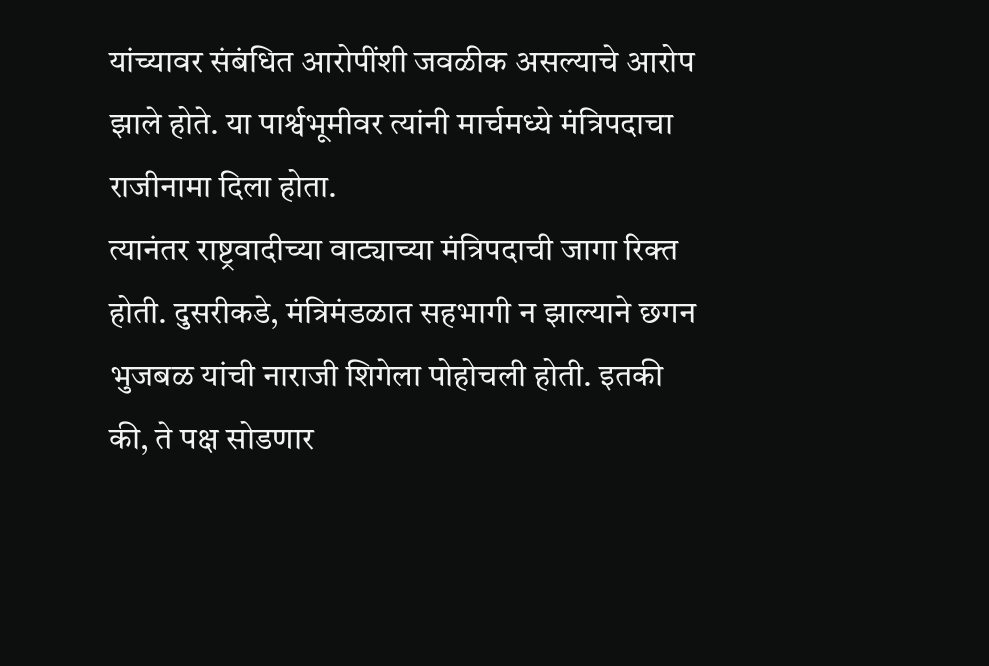यांच्यावर संबंधित आरोपींशी जवळीक असल्याचे आरोप झाले होते. या पार्श्वभूमीवर त्यांनी मार्चमध्ये मंत्रिपदाचा राजीनामा दिला होता.
त्यानंतर राष्ट्रवादीच्या वाट्याच्या मंत्रिपदाची जागा रिक्त होती. दुसरीकडे, मंत्रिमंडळात सहभागी न झाल्याने छगन भुजबळ यांची नाराजी शिगेला पोहोचली होती. इतकी की, ते पक्ष सोडणार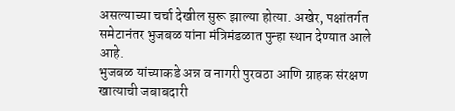असल्याच्या चर्चा देखील सुरू झाल्या होत्या. अखेर, पक्षांतर्गत समेटानंतर भुजबळ यांना मंत्रिमंडळात पुन्हा स्थान देण्यात आले आहे.
भुजबळ यांच्याकडे अन्न व नागरी पुरवठा आणि ग्राहक संरक्षण खात्याची जबाबदारी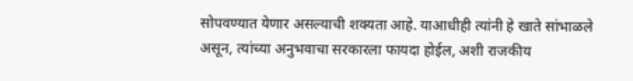सोपवण्यात येणार असल्याची शक्यता आहे. याआधीही त्यांनी हे खाते सांभाळले असून, त्यांच्या अनुभवाचा सरकारला फायदा होईल, अशी राजकीय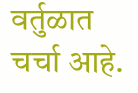वर्तुळात चर्चा आहे.